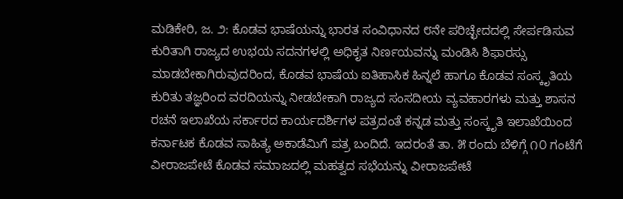ಮಡಿಕೇರಿ, ಜ. ೨: ಕೊಡವ ಭಾಷೆಯನ್ನು ಭಾರತ ಸಂವಿಧಾನದ ೮ನೇ ಪರಿಚ್ಛೇದದಲ್ಲಿ ಸೇರ್ಪಡಿಸುವ ಕುರಿತಾಗಿ ರಾಜ್ಯದ ಉಭಯ ಸದನಗಳಲ್ಲಿ ಅಧಿಕೃತ ನಿರ್ಣಯವನ್ನು ಮಂಡಿಸಿ ಶಿಫಾರಸ್ಸು ಮಾಡಬೇಕಾಗಿರುವುದರಿಂದ, ಕೊಡವ ಭಾಷೆಯ ಐತಿಹಾಸಿಕ ಹಿನ್ನಲೆ ಹಾಗೂ ಕೊಡವ ಸಂಸ್ಕೃತಿಯ ಕುರಿತು ತಜ್ಞರಿಂದ ವರದಿಯನ್ನು ನೀಡಬೇಕಾಗಿ ರಾಜ್ಯದ ಸಂಸದೀಯ ವ್ಯವಹಾರಗಳು ಮತ್ತು ಶಾಸನ ರಚನೆ ಇಲಾಖೆಯ ಸರ್ಕಾರದ ಕಾರ್ಯದರ್ಶಿಗಳ ಪತ್ರದಂತೆ ಕನ್ನಡ ಮತ್ತು ಸಂಸ್ಕೃತಿ ಇಲಾಖೆಯಿಂದ ಕರ್ನಾಟಕ ಕೊಡವ ಸಾಹಿತ್ಯ ಅಕಾಡೆಮಿಗೆ ಪತ್ರ ಬಂದಿದೆ. ಇದರಂತೆ ತಾ. ೫ ರಂದು ಬೆಳಿಗ್ಗೆ ೧೦ ಗಂಟೆಗೆ ವೀರಾಜಪೇಟೆ ಕೊಡವ ಸಮಾಜದಲ್ಲಿ ಮಹತ್ವದ ಸಭೆಯನ್ನು ವೀರಾಜಪೇಟೆ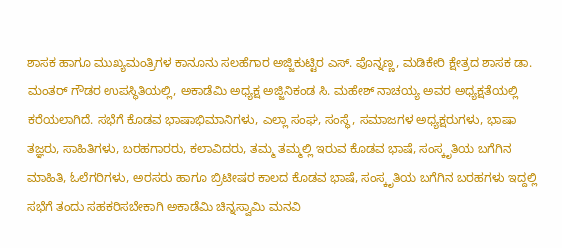ಶಾಸಕ ಹಾಗೂ ಮುಖ್ಯಮಂತ್ರಿಗಳ ಕಾನೂನು ಸಲಹೆಗಾರ ಅಜ್ಜಿಕುಟ್ಟಿರ ಎಸ್. ಪೊನ್ನಣ್ಣ, ಮಡಿಕೇರಿ ಕ್ಷೇತ್ರದ ಶಾಸಕ ಡಾ. ಮಂತರ್ ಗೌಡರ ಉಪಸ್ಥಿತಿಯಲ್ಲಿ, ಅಕಾಡೆಮಿ ಅಧ್ಯಕ್ಷ ಅಜ್ಜಿನಿಕಂಡ ಸಿ. ಮಹೇಶ್ ನಾಚಯ್ಯ ಅವರ ಅಧ್ಯಕ್ಷತೆಯಲ್ಲಿ ಕರೆಯಲಾಗಿದೆ. ಸಭೆಗೆ ಕೊಡವ ಭಾಷಾಭಿಮಾನಿಗಳು, ಎಲ್ಲಾ ಸಂಘ, ಸಂಸ್ಥೆ, ಸಮಾಜಗಳ ಅಧ್ಯಕ್ಷರುಗಳು, ಭಾಷಾ ತಜ್ಞರು, ಸಾಹಿತಿಗಳು, ಬರಹಗಾರರು, ಕಲಾವಿದರು, ತಮ್ಮ ತಮ್ಮಲ್ಲಿ ಇರುವ ಕೊಡವ ಭಾಷೆ, ಸಂಸ್ಕೃತಿಯ ಬಗೆಗಿನ ಮಾಹಿತಿ, ಓಲೆಗರಿಗಳು, ಅರಸರು ಹಾಗೂ ಬ್ರಿಟೀಷರ ಕಾಲದ ಕೊಡವ ಭಾಷೆ, ಸಂಸ್ಕೃತಿಯ ಬಗೆಗಿನ ಬರಹಗಳು ಇದ್ದಲ್ಲಿ ಸಭೆಗೆ ತಂದು ಸಹಕರಿಸಬೇಕಾಗಿ ಅಕಾಡೆಮಿ ಚಿನ್ನಸ್ವಾಮಿ ಮನವಿ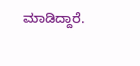ಮಾಡಿದ್ದಾರೆ.